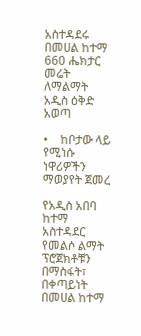አስተዳደሩ በመሀል ከተማ 660 ሔክታር መሬት ለማልማት አዲስ ዕቅድ አወጣ

•    ከቦታው ላይ የሚነሱ ነዋሪዎችን ማወያየት ጀመረ

የአዲስ አበባ ከተማ አስተዳደር የመልሶ ልማት ፕሮጀክቶቹን በማስፋት፣ በቀጣይነት በመሀል ከተማ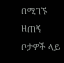በሚገኙ ዘጠኝ ቦታዎች ላይ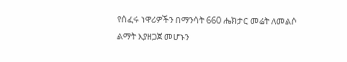የሰፈሩ ነዋሪዎችን በማንሳት 660 ሔክታር መሬት ለመልሶ ልማት እያዘጋጀ መሆኑን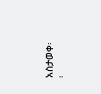አስታወቀ፡፡